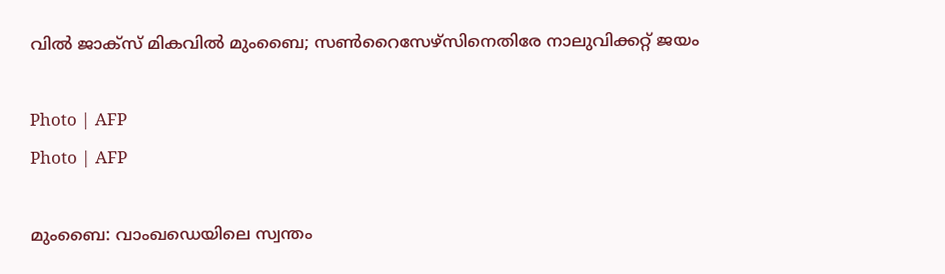വിൽ ജാക്സ് മികവിൽ മുംബൈ; സൺറൈസേഴ്സിനെതിരേ നാലുവിക്കറ്റ് ജയം

Photo | AFP
Photo | AFP

മുംബൈ: വാംഖഡെയിലെ സ്വന്തം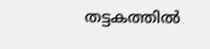തട്ടകത്തില്‍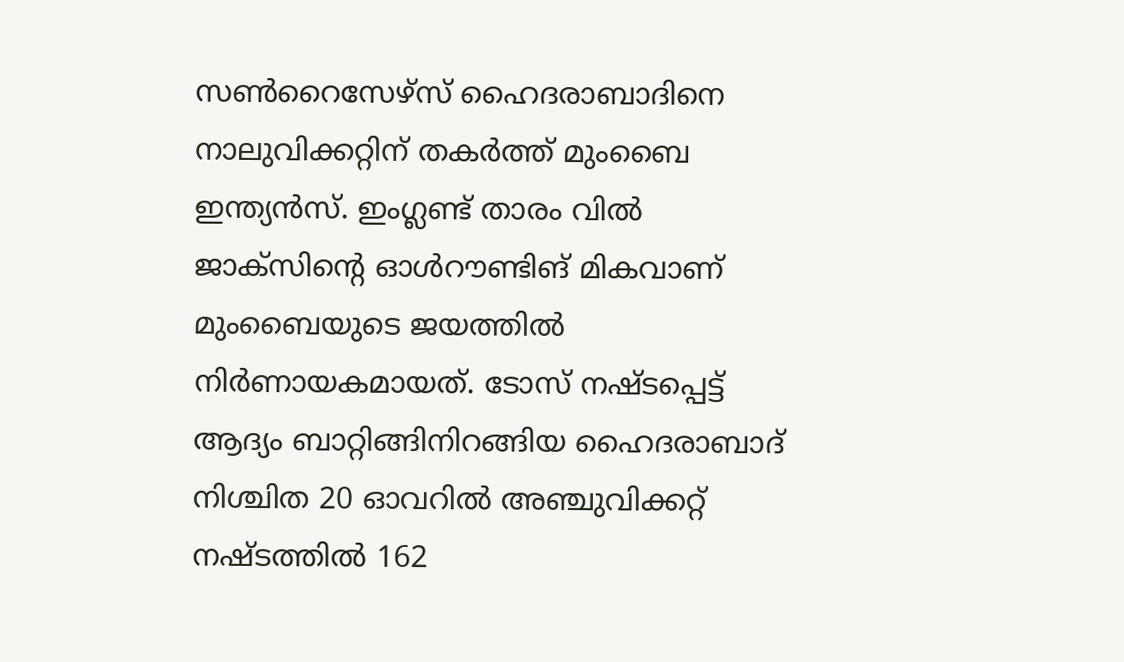സണ്‍റൈസേഴ്‌സ് ഹൈദരാബാദിനെ നാലുവിക്കറ്റിന് തകര്‍ത്ത് മുംബൈ ഇന്ത്യന്‍സ്. ഇംഗ്ലണ്ട് താരം വില്‍ ജാക്‌സിന്റെ ഓള്‍റൗണ്ടിങ് മികവാണ് മുംബൈയുടെ ജയത്തില്‍ നിര്‍ണായകമായത്. ടോസ് നഷ്ടപ്പെട്ട് ആദ്യം ബാറ്റിങ്ങിനിറങ്ങിയ ഹൈദരാബാദ് നിശ്ചിത 20 ഓവറില്‍ അഞ്ചുവിക്കറ്റ് നഷ്ടത്തില്‍ 162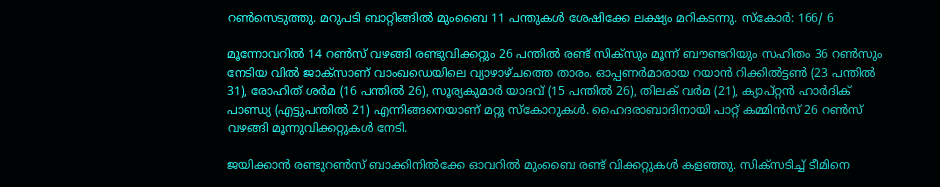റണ്‍സെടുത്തു. മറുപടി ബാറ്റിങ്ങില്‍ മുംബൈ 11 പന്തുകൾ ശേഷിക്കേ ലക്ഷ്യം മറികടന്നു. സ്കോർ: 166/ 6

മൂന്നോവറില്‍ 14 റണ്‍സ് വഴങ്ങി രണ്ടുവിക്കറ്റും 26 പന്തില്‍ രണ്ട് സിക്‌സും മൂന്ന് ബൗണ്ടറിയും സഹിതം 36 റണ്‍സും നേടിയ വില്‍ ജാക്‌സാണ് വാംഖഡെയിലെ വ്യാഴാഴ്ചത്തെ താരം. ഓപ്പണര്‍മാരായ റയാന്‍ റിക്കില്‍ട്ടണ്‍ (23 പന്തില്‍ 31), രോഹിത് ശര്‍മ (16 പന്തില്‍ 26), സൂര്യകുമാര്‍ യാദവ് (15 പന്തില്‍ 26), തിലക് വര്‍മ (21), ക്യാപ്റ്റന്‍ ഹാര്‍ദിക് പാണ്ഡ്യ (എട്ടുപന്തിൽ 21) എന്നിങ്ങനെയാണ് മറ്റു സ്‌കോറുകള്‍. ഹൈദരാബാദിനായി പാറ്റ് കമ്മിന്‍സ് 26 റണ്‍സ് വഴങ്ങി മൂന്നുവിക്കറ്റുകള്‍ നേടി.

ജയിക്കാൻ രണ്ടുറൺസ് ബാക്കിനിൽക്കേ ഓവറിൽ മുംബൈ രണ്ട് വിക്കറ്റുകൾ കളഞ്ഞു. സിക്സടിച്ച് ടീമിനെ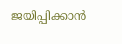ജയിപ്പിക്കാൻ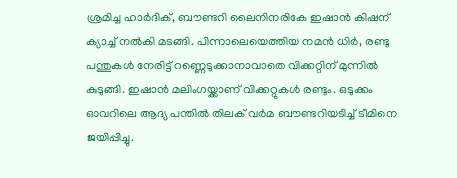ശ്രമിച്ച ഹാർദിക്, ബൗണ്ടറി ലൈനിനരികേ ഇഷാൻ കിഷന് ക്യാച്ച് നൽകി മടങ്ങി. പിന്നാലെയെത്തിയ നമൻ ധിർ, രണ്ടു പന്തുകൾ നേരിട്ട് റണ്ണെടുക്കാനാവാതെ വിക്കറ്റിന് മുന്നിൽ കുടുങ്ങി. ഇഷാൻ മലിംഗയ്ക്കാണ് വിക്കറ്റുകൾ രണ്ടും. ഒടുക്കം ഓവറിലെ ആദ്യ പന്തിൽ തിലക് വർമ ബൗണ്ടറിയടിച്ച് ടീമിനെ ജയിപ്പിച്ചു.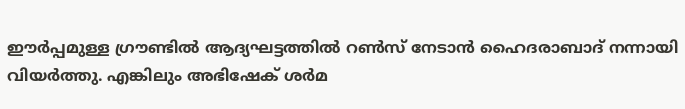ഈർപ്പമുള്ള ഗ്രൗണ്ടില്‍ ആദ്യഘട്ടത്തിൽ റൺസ് നേടാൻ ഹൈദരാബാദ് നന്നായി വിയർത്തു. എങ്കിലും അഭിഷേക് ശര്‍മ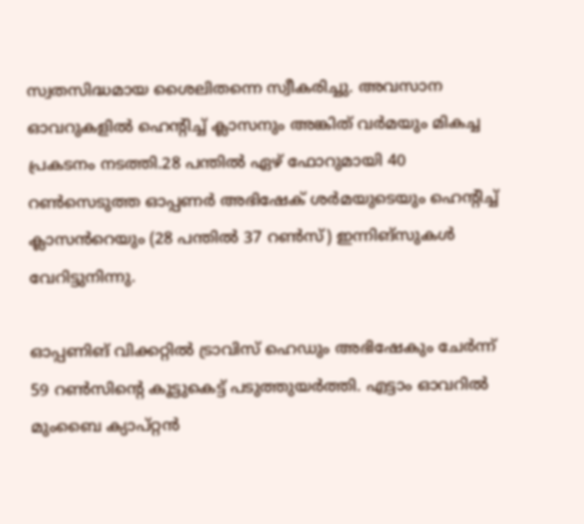സ്വതസിദ്ധമായ ശൈലിതന്നെ സ്വീകരിച്ചു. അവസാന ഓവറുകളില്‍ ഹെന്റിച്ച് ക്ലാസനും അങ്കിത് വര്‍മയും മികച്ച പ്രകടനം നടത്തി.28 പന്തില്‍ ഏഴ് ഫോറുമായി 40 റണ്‍സെടുത്ത ഓപ്പണര്‍ അഭിഷേക് ശര്‍മയുടെയും ഹെന്റിച്ച് ക്ലാസൻറെയും (28 പന്തിൽ 37 റൺസ്) ഇന്നിങ്സുകൾ വേറിട്ടുനിന്നു.

ഓപ്പണിങ് വിക്കറ്റില്‍ ട്രാവിസ് ഹെഡും അഭിഷേകും ചേര്‍ന്ന് 59 റണ്‍സിന്റെ കൂട്ടുകെട്ട് പടുത്തുയര്‍ത്തി. എട്ടാം ഓവറില്‍ മുംബൈ ക്യാപ്റ്റന്‍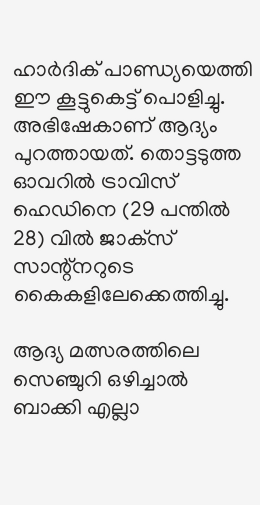ഹാര്‍ദിക് പാണ്ഡ്യയെത്തി ഈ കൂട്ടുകെട്ട് പൊളിച്ചു. അഭിഷേകാണ് ആദ്യം പുറത്തായത്. തൊട്ടടുത്ത ഓവറില്‍ ട്രാവിസ് ഹെഡിനെ (29 പന്തില്‍ 28) വില്‍ ജാക്‌സ് സാന്റ്‌നറുടെ കൈകളിലേക്കെത്തിച്ചു.

ആദ്യ മത്സരത്തിലെ സെഞ്ചുറി ഒഴിച്ചാല്‍ ബാക്കി എല്ലാ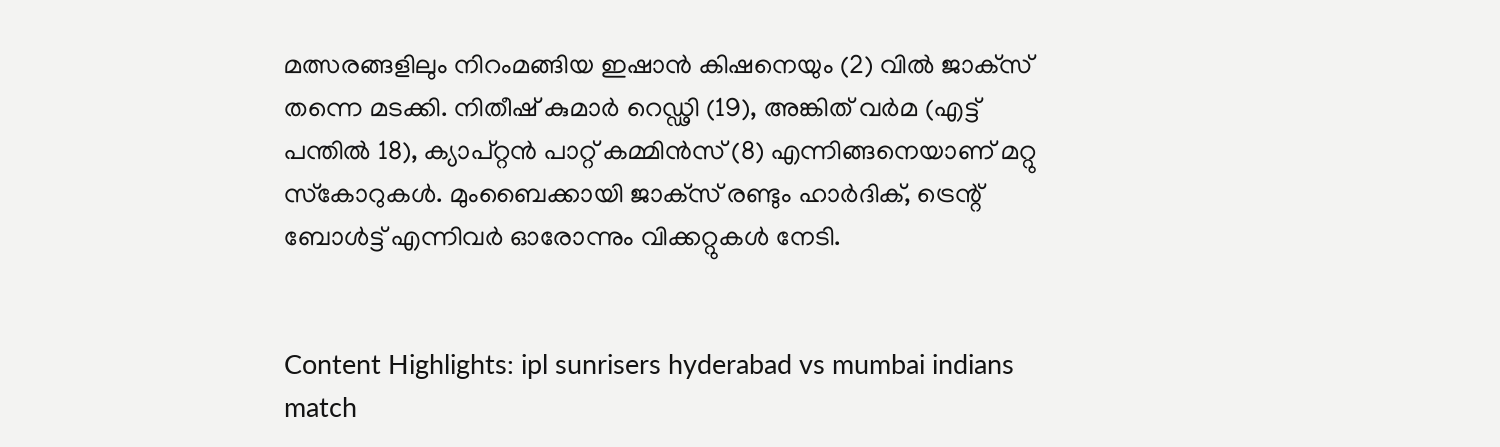മത്സരങ്ങളിലും നിറംമങ്ങിയ ഇഷാന്‍ കിഷനെയും (2) വില്‍ ജാക്‌സ് തന്നെ മടക്കി. നിതീഷ് കുമാര്‍ റെഡ്ഢി (19), അങ്കിത് വര്‍മ (എട്ട് പന്തിൽ 18), ക്യാപ്റ്റൻ പാറ്റ് കമ്മിൻസ് (8) എന്നിങ്ങനെയാണ് മറ്റു സ്‌കോറുകള്‍. മുംബൈക്കായി ജാക്‌സ് രണ്ടും ഹാര്‍ദിക്, ട്രെന്റ് ബോള്‍ട്ട് എന്നിവര്‍ ഓരോന്നും വിക്കറ്റുകള്‍ നേടി.


Content Highlights: ipl sunrisers hyderabad vs mumbai indians match